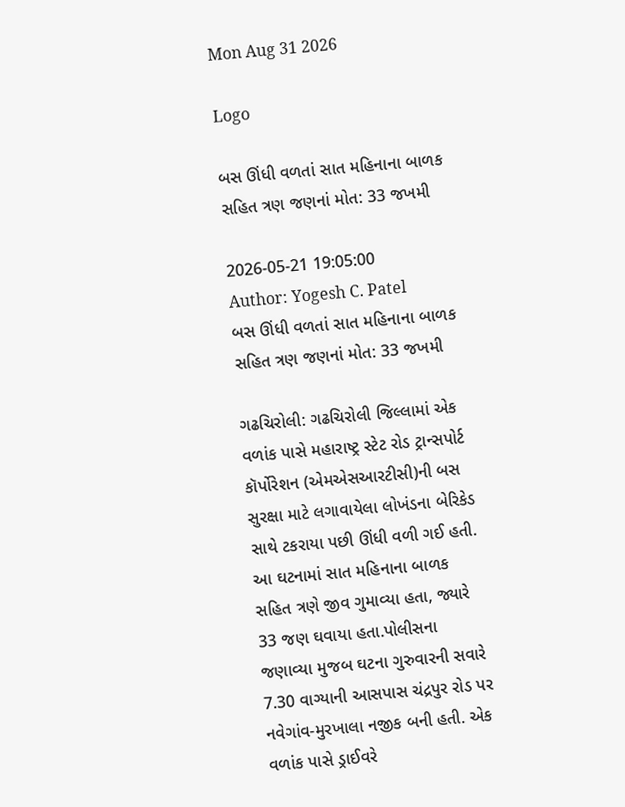Mon Aug 31 2026

Logo

બસ ઊંધી વળતાં સાત મહિનાના બાળક સહિત ત્રણ જણનાં મોત: 33 જખમી

2026-05-21 19:05:00
Author: Yogesh C. Patel
બસ ઊંધી વળતાં સાત મહિનાના બાળક સહિત ત્રણ જણનાં મોત: 33 જખમી

ગઢચિરોલી: ગઢચિરોલી જિલ્લામાં એક વળાંક પાસે મહારાષ્ટ્ર સ્ટેટ રોડ ટ્રાન્સપોર્ટ કૉર્પોરેશન (એમએસઆરટીસી)ની બસ સુરક્ષા માટે લગાવાયેલા લોખંડના બેરિકેડ સાથે ટકરાયા પછી ઊંધી વળી ગઈ હતી. આ ઘટનામાં સાત મહિનાના બાળક સહિત ત્રણે જીવ ગુમાવ્યા હતા, જ્યારે 33 જણ ઘવાયા હતા.પોલીસના જણાવ્યા મુજબ ઘટના ગુરુવારની સવારે 7.30 વાગ્યાની આસપાસ ચંદ્રપુર રોડ પર નવેગાંવ-મુરખાલા નજીક બની હતી. એક વળાંક પાસે ડ્રાઈવરે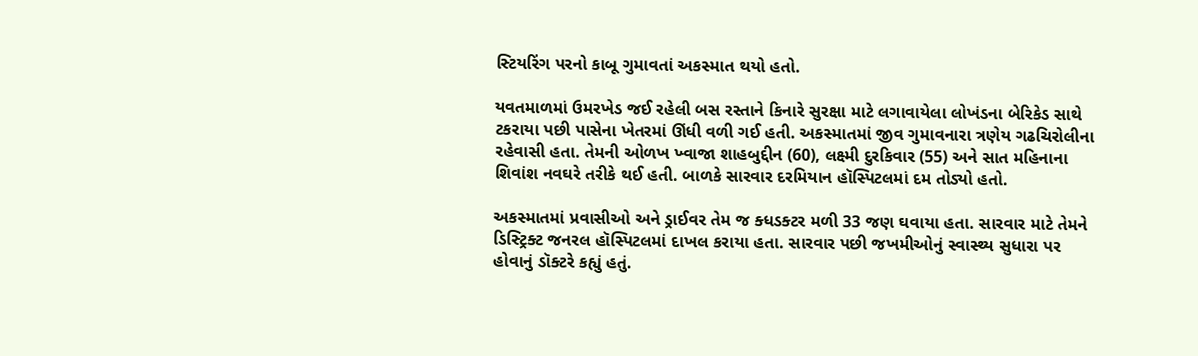સ્ટિયરિંગ પરનો કાબૂ ગુમાવતાં અકસ્માત થયો હતો.

યવતમાળમાં ઉમરખેડ જઈ રહેલી બસ રસ્તાને કિનારે સુરક્ષા માટે લગાવાયેલા લોખંડના બેરિકેડ સાથે ટકરાયા પછી પાસેના ખેતરમાં ઊંધી વળી ગઈ હતી. અકસ્માતમાં જીવ ગુમાવનારા ત્રણેય ગઢચિરોલીના રહેવાસી હતા. તેમની ઓળખ ખ્વાજા શાહબુદ્દીન (60), લક્ષ્મી દુરકિવાર (55) અને સાત મહિનાના શિવાંશ નવઘરે તરીકે થઈ હતી. બાળકે સારવાર દરમિયાન હૉસ્પિટલમાં દમ તોડ્યો હતો.

અકસ્માતમાં પ્રવાસીઓ અને ડ્રાઈવર તેમ જ ક્ધડક્ટર મળી 33 જણ ઘવાયા હતા. સારવાર માટે તેમને ડિસ્ટ્રિક્ટ જનરલ હૉસ્પિટલમાં દાખલ કરાયા હતા. સારવાર પછી જખમીઓનું સ્વાસ્થ્ય સુધારા પર હોવાનું ડૉક્ટરે કહ્યું હતું.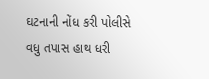ઘટનાની નોંધ કરી પોલીસે વધુ તપાસ હાથ ધરી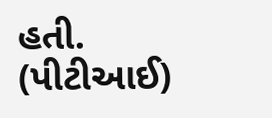હતી. (પીટીઆઈ)